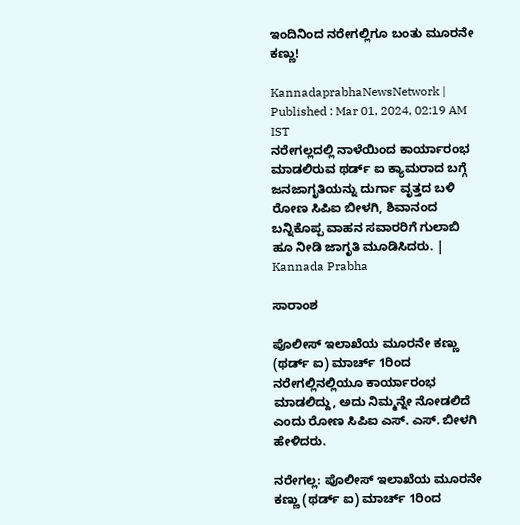ಇಂದಿನಿಂದ ನರೇಗಲ್ಲಿಗೂ ಬಂತು ಮೂರನೇ ಕಣ್ಣು!

KannadaprabhaNewsNetwork |
Published : Mar 01, 2024, 02:19 AM IST
ನರೇಗಲ್ಲದಲ್ಲಿ ನಾಳೆಯಿಂದ ಕಾರ್ಯಾರಂಭ ಮಾಡಲಿರುವ ಥರ್ಡ್ ಐ ಕ್ಯಾಮರಾದ ಬಗ್ಗೆ ಜನಜಾಗೃತಿಯನ್ನು ದುರ್ಗಾ ವೃತ್ತದ ಬಳಿ ರೋಣ ಸಿಪಿಐ ಬೀಳಗಿ, ಶಿವಾನಂದ ಬನ್ನಿಕೊಪ್ಪ ವಾಹನ ಸವಾರರಿಗೆ ಗುಲಾಬಿ ಹೂ ನೀಡಿ ಜಾಗೃತಿ ಮೂಡಿಸಿದರು. | Kannada Prabha

ಸಾರಾಂಶ

ಪೊಲೀಸ್ ಇಲಾಖೆಯ ಮೂರನೇ ಕಣ್ಣು (ಥರ್ಡ್ ಐ) ಮಾರ್ಚ್ 1ರಿಂದ ನರೇಗಲ್ಲಿನಲ್ಲಿಯೂ ಕಾರ್ಯಾರಂಭ ಮಾಡಲಿದ್ದು, ಅದು ನಿಮ್ಮನ್ನೇ ನೋಡಲಿದೆ ಎಂದು ರೋಣ ಸಿಪಿಐ ಎಸ್. ಎಸ್. ಬೀಳಗಿ ಹೇಳಿದರು.

ನರೇಗಲ್ಲ: ಪೊಲೀಸ್ ಇಲಾಖೆಯ ಮೂರನೇ ಕಣ್ಣು (ಥರ್ಡ್ ಐ) ಮಾರ್ಚ್ 1ರಿಂದ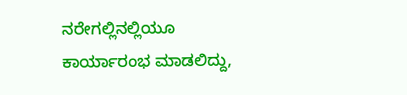ನರೇಗಲ್ಲಿನಲ್ಲಿಯೂ ಕಾರ್ಯಾರಂಭ ಮಾಡಲಿದ್ದು,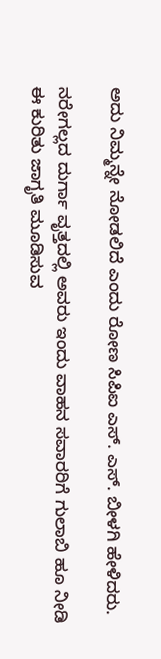ಅದು ನಿಮ್ಮನ್ನೇ ನೋಡಲಿದೆ ಎಂದು ರೋಣ ಸಿಪಿಐ ಎಸ್. ಎಸ್. ಬೀಳಗಿ ಹೇಳಿದರು.

ನರೇಗಲ್ಲದ ದುರ್ಗಾ ವೃತ್ತದಲ್ಲಿ ಅವರು ಇಂದು ವಾಹನ ಸವಾರರಿಗೆ ಗುಲಾಬಿ ಹೂ ನೀಡಿ ಈ ಕುರಿತು ಜಾಗೃತಿ ಮೂಡಿಸುವ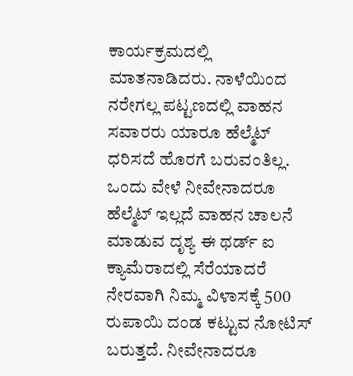ಕಾರ್ಯಕ್ರಮದಲ್ಲಿ ಮಾತನಾಡಿದರು. ನಾಳೆಯಿಂದ ನರೇಗಲ್ಲ ಪಟ್ಟಣದಲ್ಲಿ ವಾಹನ ಸವಾರರು ಯಾರೂ ಹೆಲ್ಮೆಟ್ ಧರಿಸದೆ ಹೊರಗೆ ಬರುವಂತಿಲ್ಲ. ಒಂದು ವೇಳೆ ನೀವೇನಾದರೂ ಹೆಲ್ಮೆಟ್ ಇಲ್ಲದೆ ವಾಹನ ಚಾಲನೆ ಮಾಡುವ ದೃಶ್ಯ ಈ ಥರ್ಡ್ ಐ ಕ್ಯಾಮೆರಾದಲ್ಲಿ ಸೆರೆಯಾದರೆ ನೇರವಾಗಿ ನಿಮ್ಮ ವಿಳಾಸಕ್ಕೆ 500 ರುಪಾಯಿ ದಂಡ ಕಟ್ಟುವ ನೋಟಿಸ್ ಬರುತ್ತದೆ. ನೀವೇನಾದರೂ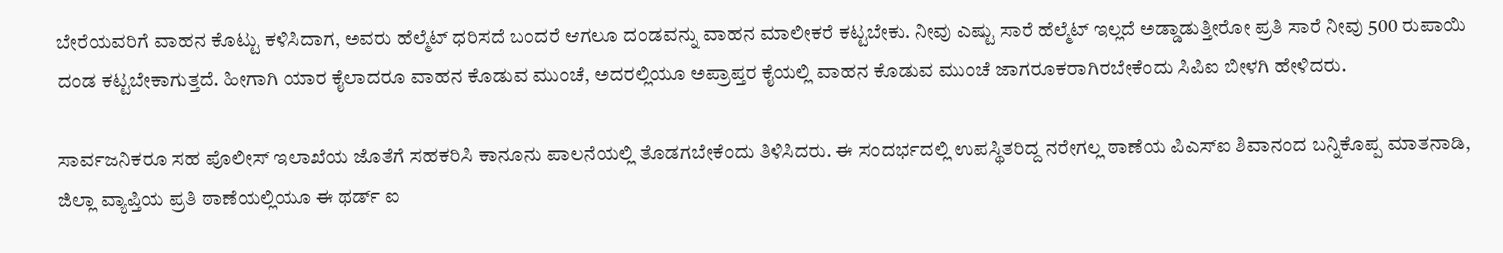ಬೇರೆಯವರಿಗೆ ವಾಹನ ಕೊಟ್ಟು ಕಳಿಸಿದಾಗ, ಅವರು ಹೆಲ್ಮೆಟ್ ಧರಿಸದೆ ಬಂದರೆ ಆಗಲೂ ದಂಡವನ್ನು ವಾಹನ ಮಾಲೀಕರೆ ಕಟ್ಟಬೇಕು. ನೀವು ಎಷ್ಟು ಸಾರೆ ಹೆಲ್ಮೆಟ್ ಇಲ್ಲದೆ ಅಡ್ಡಾಡುತ್ತೀರೋ ಪ್ರತಿ ಸಾರೆ ನೀವು 500 ರುಪಾಯಿ ದಂಡ ಕಟ್ಟಬೇಕಾಗುತ್ತದೆ. ಹೀಗಾಗಿ ಯಾರ ಕೈಲಾದರೂ ವಾಹನ ಕೊಡುವ ಮುಂಚೆ, ಅದರಲ್ಲಿಯೂ ಅಪ್ರಾಪ್ತರ ಕೈಯಲ್ಲಿ ವಾಹನ ಕೊಡುವ ಮುಂಚೆ ಜಾಗರೂಕರಾಗಿರಬೇಕೆಂದು ಸಿಪಿಐ ಬೀಳಗಿ ಹೇಳಿದರು.

ಸಾರ್ವಜನಿಕರೂ ಸಹ ಪೊಲೀಸ್ ಇಲಾಖೆಯ ಜೊತೆಗೆ ಸಹಕರಿಸಿ ಕಾನೂನು ಪಾಲನೆಯಲ್ಲಿ ತೊಡಗಬೇಕೆಂದು ತಿಳಿಸಿದರು. ಈ ಸಂದರ್ಭದಲ್ಲಿ ಉಪಸ್ಥಿತರಿದ್ದ ನರೇಗಲ್ಲ ಠಾಣೆಯ ಪಿಎಸ್‌ಐ ಶಿವಾನಂದ ಬನ್ನಿಕೊಪ್ಪ ಮಾತನಾಡಿ, ಜಿಲ್ಲಾ ವ್ಯಾಪ್ತಿಯ ಪ್ರತಿ ಠಾಣೆಯಲ್ಲಿಯೂ ಈ ಥರ್ಡ್ ಐ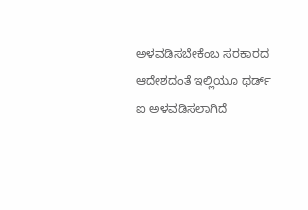ಅಳವಡಿಸಬೇಕೆಂಬ ಸರಕಾರದ ಆದೇಶದಂತೆ ಇಲ್ಲಿಯೂ ಥರ್ಡ್ ಐ ಅಳವಡಿಸಲಾಗಿದೆ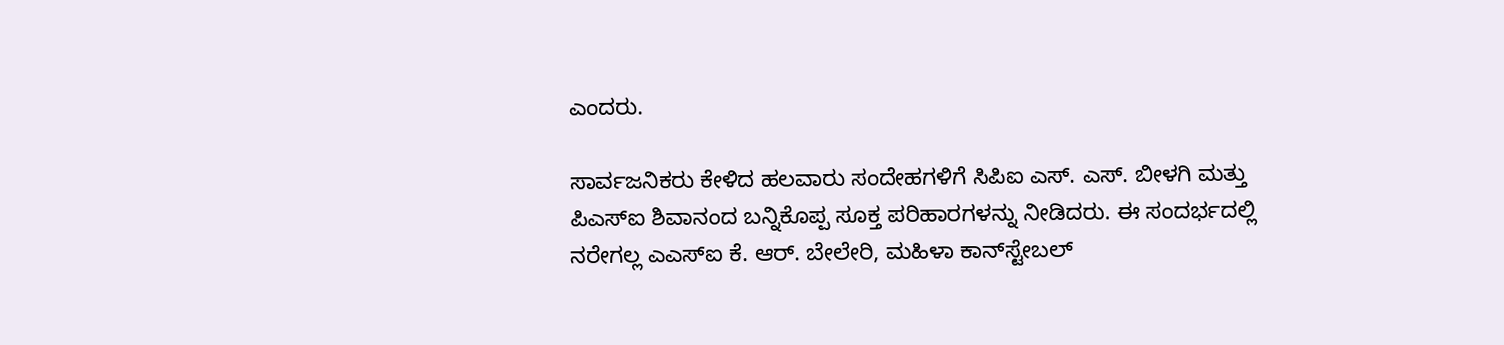ಎಂದರು.

ಸಾರ್ವಜನಿಕರು ಕೇಳಿದ ಹಲವಾರು ಸಂದೇಹಗಳಿಗೆ ಸಿಪಿಐ ಎಸ್. ಎಸ್. ಬೀಳಗಿ ಮತ್ತು ಪಿಎಸ್‌ಐ ಶಿವಾನಂದ ಬನ್ನಿಕೊಪ್ಪ ಸೂಕ್ತ ಪರಿಹಾರಗಳನ್ನು ನೀಡಿದರು. ಈ ಸಂದರ್ಭದಲ್ಲಿ ನರೇಗಲ್ಲ ಎಎಸ್‌ಐ ಕೆ. ಆರ್. ಬೇಲೇರಿ, ಮಹಿಳಾ ಕಾನ್‌ಸ್ಟೇಬಲ್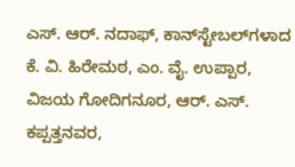ಎಸ್. ಆರ್. ನದಾಫ್, ಕಾನ್‌ಸ್ಟೇಬಲ್‌ಗಳಾದ ಕೆ. ವಿ. ಹಿರೇಮಠ, ಎಂ. ವೈ. ಉಪ್ಪಾರ, ವಿಜಯ ಗೋದಿಗನೂರ, ಆರ್. ಎಸ್. ಕಪ್ಪತ್ತನವರ,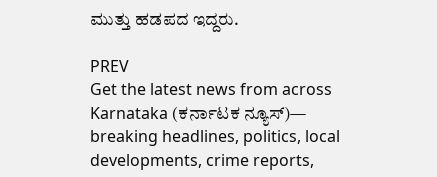ಮುತ್ತು ಹಡಪದ ಇದ್ದರು.

PREV
Get the latest news from across Karnataka (ಕರ್ನಾಟಕ ನ್ಯೂಸ್)— breaking headlines, politics, local developments, crime reports,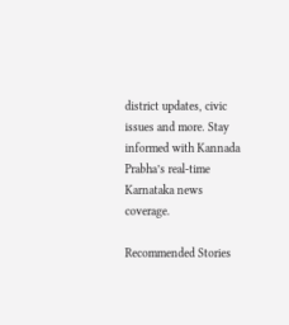district updates, civic issues and more. Stay informed with Kannada Prabha’s real‑time Karnataka news coverage.

Recommended Stories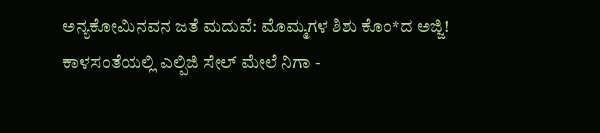ಅನ್ಯಕೋಮಿನವನ ಜತೆ ಮದುವೆ: ಮೊಮ್ಮಗಳ ಶಿಶು ಕೊಂ*ದ ಅಜ್ಜಿ!
ಕಾಳಸಂತೆಯಲ್ಲಿ ಎಲ್ಪಿಜಿ ಸೇಲ್‌ ಮೇಲೆ ನಿಗಾ -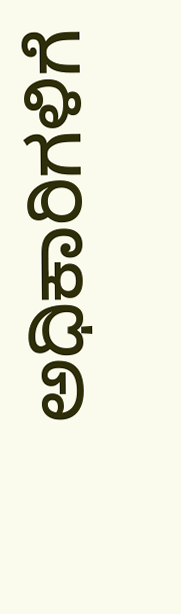ಅಧಿಕಾರಿಗಳಿಗೆ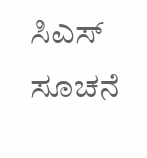ಸಿಎಸ್‌ ಸೂಚನೆ